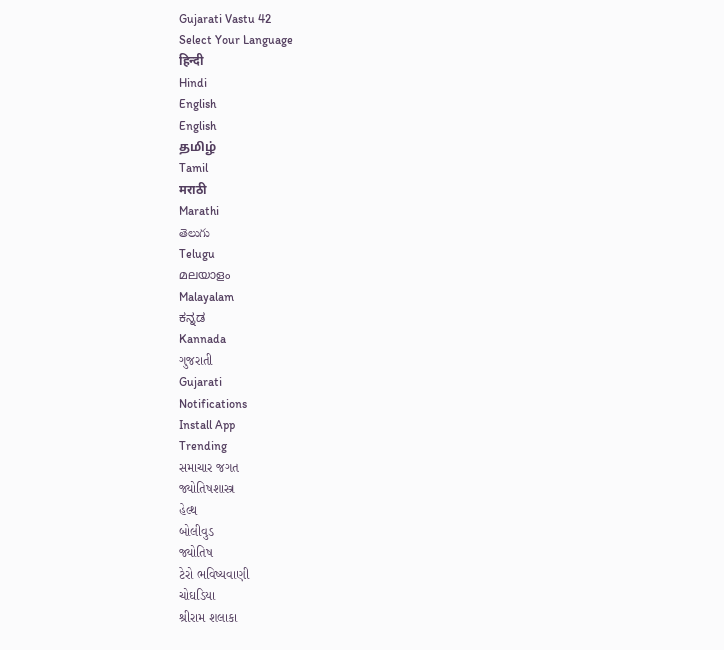Gujarati Vastu 42
Select Your Language
हिन्दी
Hindi
English
English
தமிழ்
Tamil
मराठी
Marathi
తెలుగు
Telugu
മലയാളം
Malayalam
ಕನ್ನಡ
Kannada
ગુજરાતી
Gujarati
Notifications
Install App
Trending
સમાચાર જગત
જ્યોતિષશાસ્ત્ર
હેલ્થ
બોલીવુડ
જ્યોતિષ
ટેરો ભવિષ્યવાણી
ચોઘડિયા
શ્રીરામ શલાકા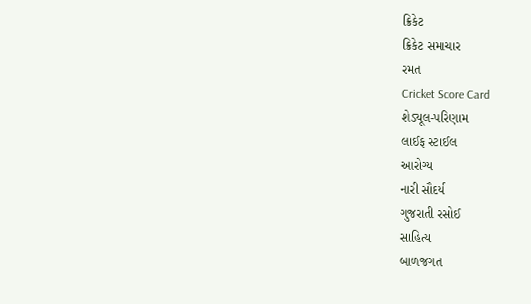ક્રિકેટ
ક્રિકેટ સમાચાર
રમત
Cricket Score Card
શેડ્યૂલ-પરિણામ
લાઈફ સ્ટાઈલ
આરોગ્ય
નારી સૌદર્ય
ગુજરાતી રસોઈ
સાહિત્ય
બાળજગત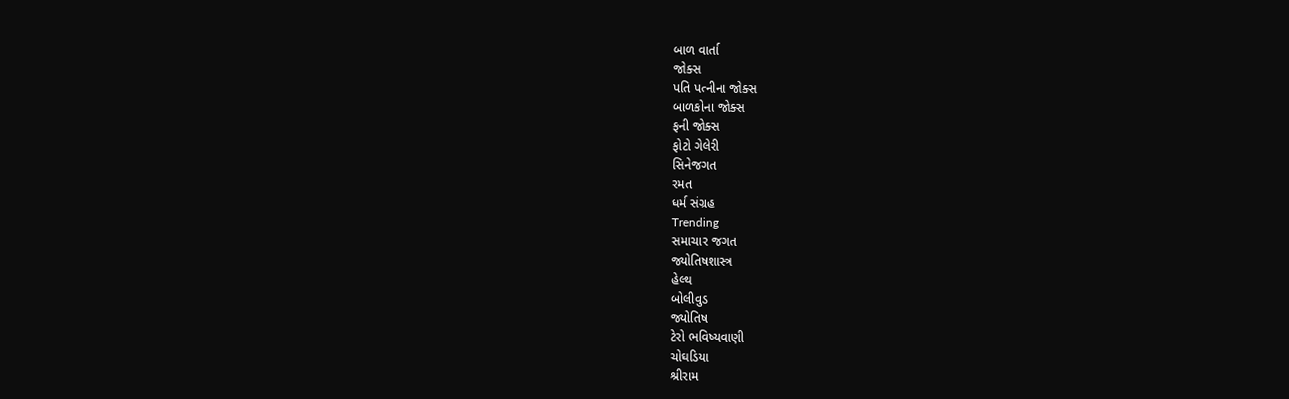બાળ વાર્તા
જોક્સ
પતિ પત્નીના જોક્સ
બાળકોના જોક્સ
ફની જોક્સ
ફોટો ગેલેરી
સિનેજગત
રમત
ધર્મ સંગ્રહ
Trending
સમાચાર જગત
જ્યોતિષશાસ્ત્ર
હેલ્થ
બોલીવુડ
જ્યોતિષ
ટેરો ભવિષ્યવાણી
ચોઘડિયા
શ્રીરામ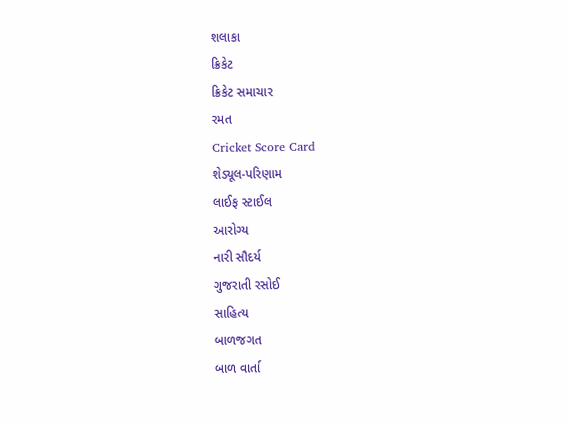શલાકા
ક્રિકેટ
ક્રિકેટ સમાચાર
રમત
Cricket Score Card
શેડ્યૂલ-પરિણામ
લાઈફ સ્ટાઈલ
આરોગ્ય
નારી સૌદર્ય
ગુજરાતી રસોઈ
સાહિત્ય
બાળજગત
બાળ વાર્તા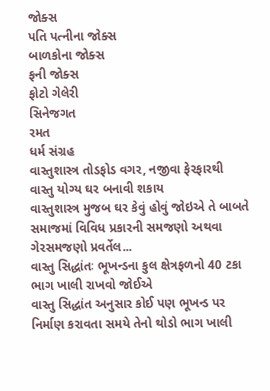જોક્સ
પતિ પત્નીના જોક્સ
બાળકોના જોક્સ
ફની જોક્સ
ફોટો ગેલેરી
સિનેજગત
રમત
ધર્મ સંગ્રહ
વાસ્તુશાસ્ત્ર તોડફોડ વગર, નજીવા ફેરફારથી વાસ્તુ યોગ્ય ઘર બનાવી શકાય
વાસ્તુશાસ્ત્ર મુજબ ઘર કેવું હોવું જોઇએ તે બાબતે સમાજમાં વિવિધ પ્રકારની સમજણો અથવા ગેરસમજણો પ્રવર્તેલ...
વાસ્તુ સિદ્ધાંતઃ ભૂખન્ડના કુલ ક્ષેત્રફળનો 40 ટકા ભાગ ખાલી રાખવો જોઈએ
વાસ્તુ સિદ્ધાંત અનુસાર કોઈ પણ ભૂખન્ડ પર નિર્માણ કરાવતા સમયે તેનો થોડો ભાગ ખાલી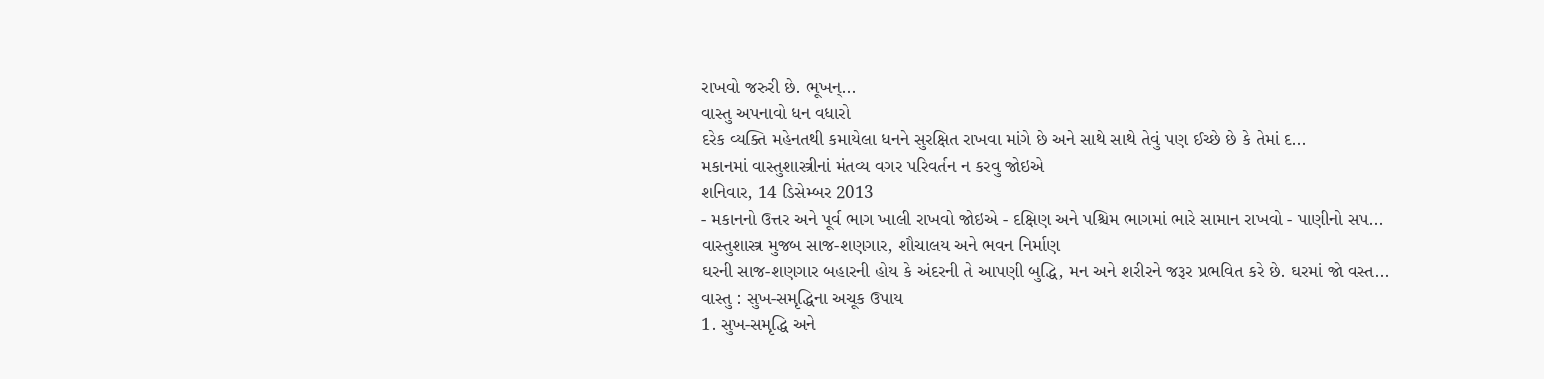રાખવો જરુરી છે. ભૂખન્...
વાસ્તુ અપનાવો ધન વધારો
દરેક વ્યક્તિ મહેનતથી કમાયેલા ધનને સુરક્ષિત રાખવા માંગે છે અને સાથે સાથે તેવું પણ ઈચ્છે છે કે તેમાં દ...
મકાનમાં વાસ્તુશાસ્ત્રીનાં મંતવ્ય વગર પરિવર્તન ન કરવુ જોઇએ
શનિવાર, 14 ડિસેમ્બર 2013
- મકાનનો ઉત્તર અને પૂર્વ ભાગ ખાલી રાખવો જોઇએ - દક્ષિણ અને પશ્ચિમ ભાગમાં ભારે સામાન રાખવો - પાણીનો સપ...
વાસ્તુશાસ્ત્ર મુજબ સાજ-શણગાર, શૌચાલય અને ભવન નિર્માણ
ઘરની સાજ-શણગાર બહારની હોય કે અંદરની તે આપણી બુદ્ધિ, મન અને શરીરને જરૂર પ્રભવિત કરે છે. ઘરમાં જો વસ્ત...
વાસ્તુ : સુખ-સમૃદ્ધિના અચૂક ઉપાય
1. સુખ-સમૃદ્ધિ અને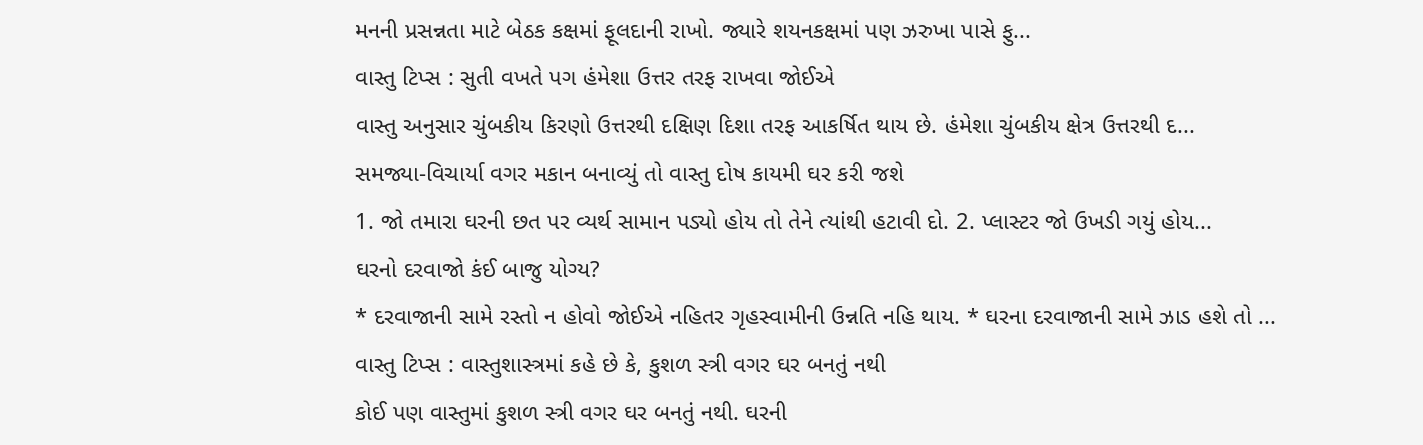મનની પ્રસન્નતા માટે બેઠક કક્ષમાં ફૂલદાની રાખો. જ્યારે શયનકક્ષમાં પણ ઝરુખા પાસે ફુ...
વાસ્તુ ટિપ્સ : સુતી વખતે પગ હંમેશા ઉત્તર તરફ રાખવા જોઈએ
વાસ્તુ અનુસાર ચુંબકીય કિરણો ઉત્તરથી દક્ષિણ દિશા તરફ આકર્ષિત થાય છે. હંમેશા ચુંબકીય ક્ષેત્ર ઉત્તરથી દ...
સમજ્યા-વિચાર્યા વગર મકાન બનાવ્યું તો વાસ્તુ દોષ કાયમી ઘર કરી જશે
1. જો તમારા ઘરની છત પર વ્યર્થ સામાન પડ્યો હોય તો તેને ત્યાંથી હટાવી દો. 2. પ્લાસ્ટર જો ઉખડી ગયું હોય...
ઘરનો દરવાજો કંઈ બાજુ યોગ્ય?
* દરવાજાની સામે રસ્તો ન હોવો જોઈએ નહિતર ગૃહસ્વામીની ઉન્નતિ નહિ થાય. * ઘરના દરવાજાની સામે ઝાડ હશે તો ...
વાસ્તુ ટિપ્સ : વાસ્તુશાસ્ત્રમાં કહે છે કે, કુશળ સ્ત્રી વગર ઘર બનતું નથી
કોઈ પણ વાસ્તુમાં કુશળ સ્ત્રી વગર ઘર બનતું નથી. ઘરની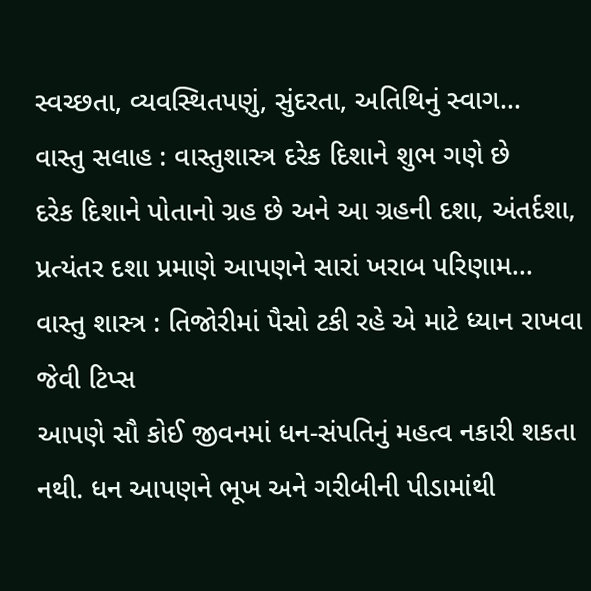સ્વચ્છતા, વ્યવસ્થિતપણું, સુંદરતા, અતિથિનું સ્વાગ...
વાસ્તુ સલાહ : વાસ્તુશાસ્ત્ર દરેક દિશાને શુભ ગણે છે
દરેક દિશાને પોતાનો ગ્રહ છે અને આ ગ્રહની દશા, અંતર્દશા, પ્રત્યંતર દશા પ્રમાણે આપણને સારાં ખરાબ પરિણામ...
વાસ્તુ શાસ્ત્ર : તિજોરીમાં પૈસો ટકી રહે એ માટે ધ્યાન રાખવા જેવી ટિપ્સ
આપણે સૌ કોઈ જીવનમાં ધન-સંપતિનું મહત્વ નકારી શકતા નથી. ધન આપણને ભૂખ અને ગરીબીની પીડામાંથી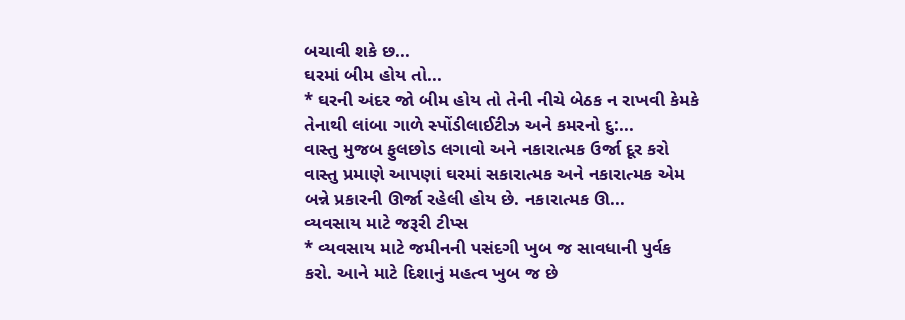બચાવી શકે છ...
ઘરમાં બીમ હોય તો...
* ઘરની અંદર જો બીમ હોય તો તેની નીચે બેઠક ન રાખવી કેમકે તેનાથી લાંબા ગાળે સ્પોંડીલાઈટીઝ અને કમરનો દુ:...
વાસ્તુ મુજબ ફુલછોડ લગાવો અને નકારાત્મક ઉર્જા દૂર કરો
વાસ્તુ પ્રમાણે આપણાં ઘરમાં સકારાત્મક અને નકારાત્મક એમ બન્ને પ્રકારની ઊર્જા રહેલી હોય છે. નકારાત્મક ઊ...
વ્યવસાય માટે જરૂરી ટીપ્સ
* વ્યવસાય માટે જમીનની પસંદગી ખુબ જ સાવધાની પુર્વક કરો. આને માટે દિશાનું મહત્વ ખુબ જ છે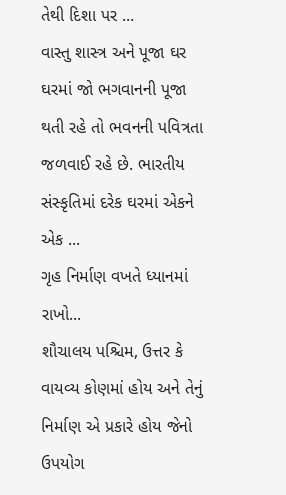તેથી દિશા પર ...
વાસ્તુ શાસ્ત્ર અને પૂજા ઘર
ઘરમાં જો ભગવાનની પૂજા થતી રહે તો ભવનની પવિત્રતા જળવાઈ રહે છે. ભારતીય સંસ્કૃતિમાં દરેક ઘરમાં એકને એક ...
ગૃહ નિર્માણ વખતે ધ્યાનમાં રાખો...
શૌચાલય પશ્ચિમ, ઉત્તર કે વાયવ્ય કોણમાં હોય અને તેનું નિર્માણ એ પ્રકારે હોય જેનો ઉપયોગ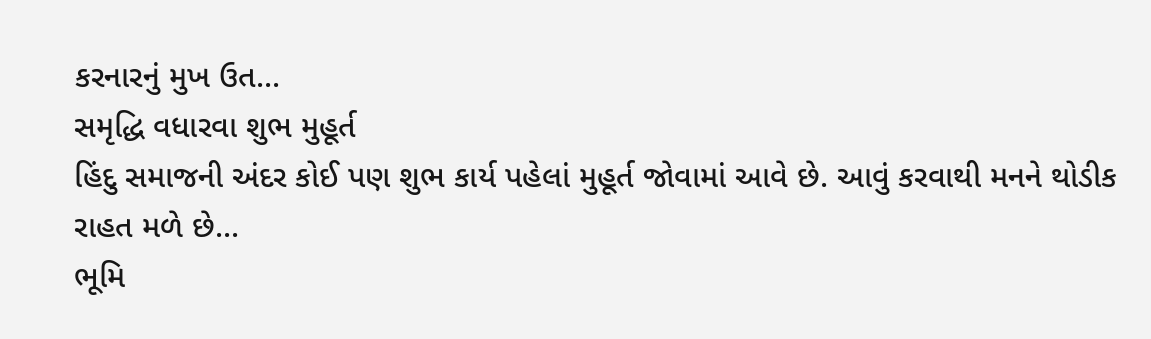કરનારનું મુખ ઉત...
સમૃદ્ધિ વધારવા શુભ મુહૂર્ત
હિંદુ સમાજની અંદર કોઈ પણ શુભ કાર્ય પહેલાં મુહૂર્ત જોવામાં આવે છે. આવું કરવાથી મનને થોડીક રાહત મળે છે...
ભૂમિ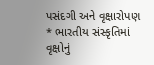પસંદગી અને વૃક્ષારોપણ
* ભારતીય સંસ્કૃતિમાં વૃક્ષોનું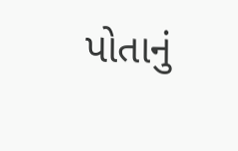પોતાનું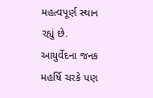મહત્વપૂર્ણ સ્થાન રહ્યું છે. આયુર્વેદના જનક મહર્ષિ ચરકે પણ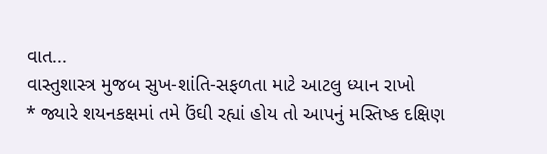વાત...
વાસ્તુશાસ્ત્ર મુજબ સુખ-શાંતિ-સફળતા માટે આટલુ ધ્યાન રાખો
* જ્યારે શયનકક્ષમાં તમે ઉંઘી રહ્યાં હોય તો આપનું મસ્તિષ્ક દક્ષિણ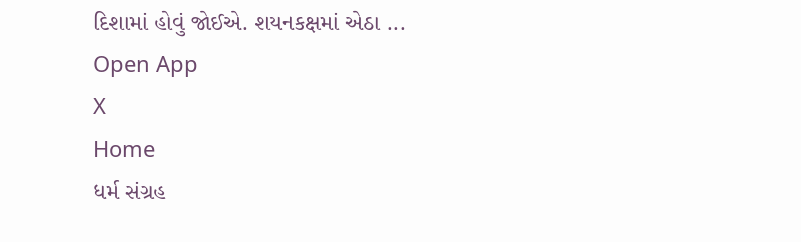દિશામાં હોવું જોઈએ. શયનકક્ષમાં એઠા ...
Open App
X
Home
ધર્મ સંગ્રહ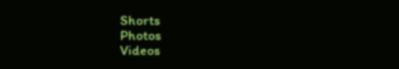Shorts
Photos
Videos